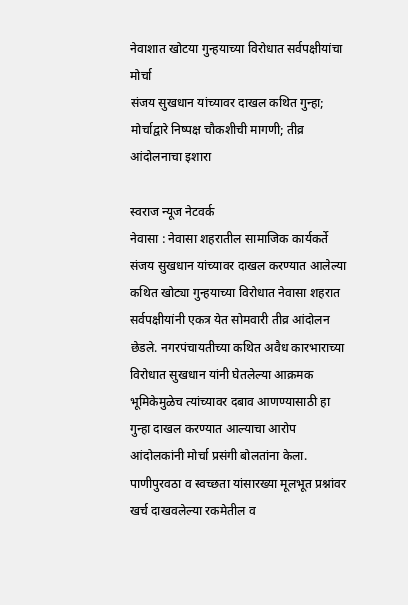नेवाशात खोटया गुन्हयाच्या विरोधात सर्वपक्षीयांचा मोर्चा
संजय सुखधान यांच्यावर दाखल कथित गुन्हा; मोर्चाद्वारे निष्पक्ष चौकशीची मागणी; तीव्र आंदोलनाचा इशारा

स्वराज न्यूज नेटवर्क
नेवासा : नेवासा शहरातील सामाजिक कार्यकर्ते संजय सुखधान यांच्यावर दाखल करण्यात आलेल्या कथित खोट्या गुन्हयाच्या विरोधात नेवासा शहरात सर्वपक्षीयांनी एकत्र येत सोमवारी तीव्र आंदोलन छेडले. नगरपंचायतीच्या कथित अवैध कारभाराच्या विरोधात सुखधान यांनी घेतलेल्या आक्रमक भूमिकेमुळेच त्यांच्यावर दबाव आणण्यासाठी हा गुन्हा दाखल करण्यात आल्याचा आरोप आंदोलकांनी मोर्चा प्रसंगी बोलतांना केला.
पाणीपुरवठा व स्वच्छता यांसारख्या मूलभूत प्रश्नांवर खर्च दाखवलेल्या रकमेतील व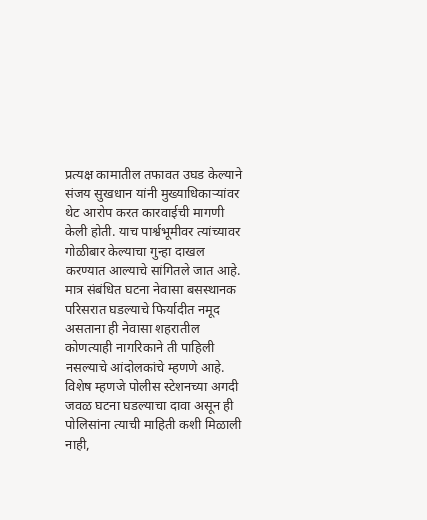प्रत्यक्ष कामातील तफावत उघड केल्याने संजय सुखधान यांनी मुख्याधिकाऱ्यांवर थेट आरोप करत कारवाईची मागणी केली होती. याच पार्श्वभूमीवर त्यांच्यावर गोळीबार केल्याचा गुन्हा दाखल करण्यात आल्याचे सांगितले जात आहे. मात्र संबंधित घटना नेवासा बसस्थानक परिसरात घडल्याचे फिर्यादीत नमूद असताना ही नेवासा शहरातील कोणत्याही नागरिकाने ती पाहिली नसल्याचे आंदोलकांचे म्हणणे आहे.
विशेष म्हणजे पोलीस स्टेशनच्या अगदी जवळ घटना घडल्याचा दावा असून ही पोलिसांना त्याची माहिती कशी मिळाली नाही,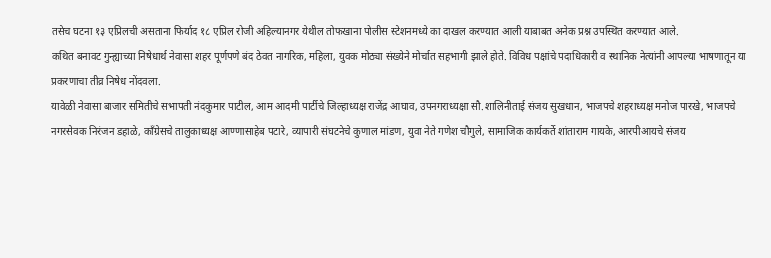तसेच घटना १३ एप्रिलची असताना फिर्याद १८ एप्रिल रोजी अहिल्यानगर येथील तोफखाना पोलीस स्टेशनमध्ये का दाखल करण्यात आली याबाबत अनेक प्रश्न उपस्थित करण्यात आले.
कथित बनावट गुन्ह्याच्या निषेधार्थ नेवासा शहर पूर्णपणे बंद ठेवत नागरिक, महिला, युवक मोठ्या संख्येने मोर्चात सहभागी झाले होते. विविध पक्षांचे पदाधिकारी व स्थानिक नेत्यांनी आपल्या भाषणातून या प्रकरणाचा तीव्र निषेध नोंदवला.
यावेळी नेवासा बाजार समितीचे सभापती नंदकुमार पाटील, आम आदमी पार्टीचे जिल्हाध्यक्ष राजेंद्र आघाव, उपनगराध्यक्षा सौ.शालिनीताई संजय सुखधान, भाजपचे शहराध्यक्ष मनोज पारखे, भाजपचे नगरसेवक निरंजन डहाळे, काँग्रेसचे तालुकाध्यक्ष आण्णासाहेब पटारे, व्यापारी संघटनेचे कुणाल मांडण, युवा नेते गणेश चौगुले, सामाजिक कार्यकर्ते शांताराम गायके, आरपीआयचे संजय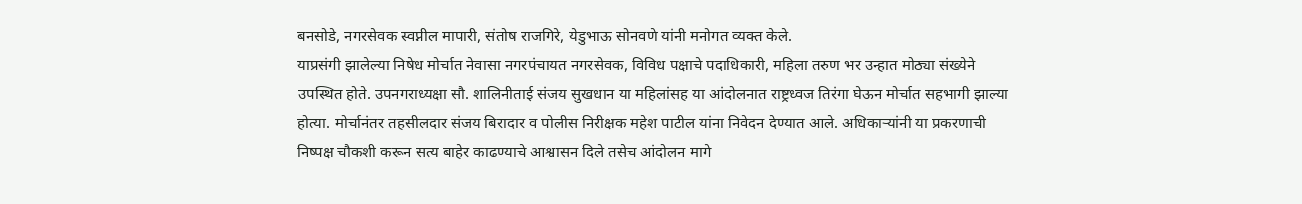बनसोडे, नगरसेवक स्वप्नील मापारी, संतोष राजगिरे, येडुभाऊ सोनवणे यांनी मनोगत व्यक्त केले.
याप्रसंगी झालेल्या निषेध मोर्चात नेवासा नगरपंचायत नगरसेवक, विविध पक्षाचे पदाधिकारी, महिला तरुण भर उन्हात मोठ्या संख्येने उपस्थित होते. उपनगराध्यक्षा सौ. शालिनीताई संजय सुखधान या महिलांसह या आंदोलनात राष्ट्रध्वज तिरंगा घेऊन मोर्चात सहभागी झाल्या होत्या. मोर्चानंतर तहसीलदार संजय बिरादार व पोलीस निरीक्षक महेश पाटील यांना निवेदन देण्यात आले. अधिकाऱ्यांनी या प्रकरणाची निष्पक्ष चौकशी करून सत्य बाहेर काढण्याचे आश्वासन दिले तसेच आंदोलन मागे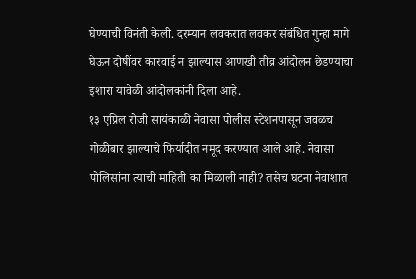घेण्याची विनंती केली. दरम्यान लवकरात लवकर संबंधित गुन्हा मागे घेऊन दोषींवर कारवाई न झाल्यास आणखी तीव्र आंदोलन छेडण्याचा इशारा यावेळी आंदोलकांनी दिला आहे.
१३ एप्रिल रोजी सायंकाळी नेवासा पोलीस स्टेशनपासून जवळच गोळीबार झाल्याचे फिर्यादीत नमूद करण्यात आले आहे. नेवासा पोलिसांना त्याची माहिती का मिळाली नाही? तसेच घटना नेवाशात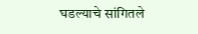घडल्याचे सांगितले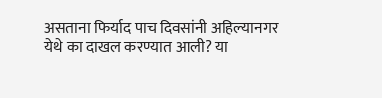असताना फिर्याद पाच दिवसांनी अहिल्यानगर येथे का दाखल करण्यात आली? या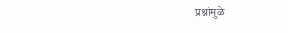प्रश्नांमुळे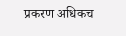प्रकरण अधिकच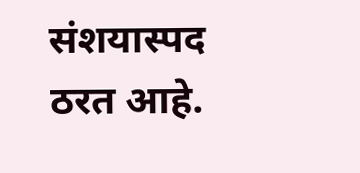संशयास्पद ठरत आहे.